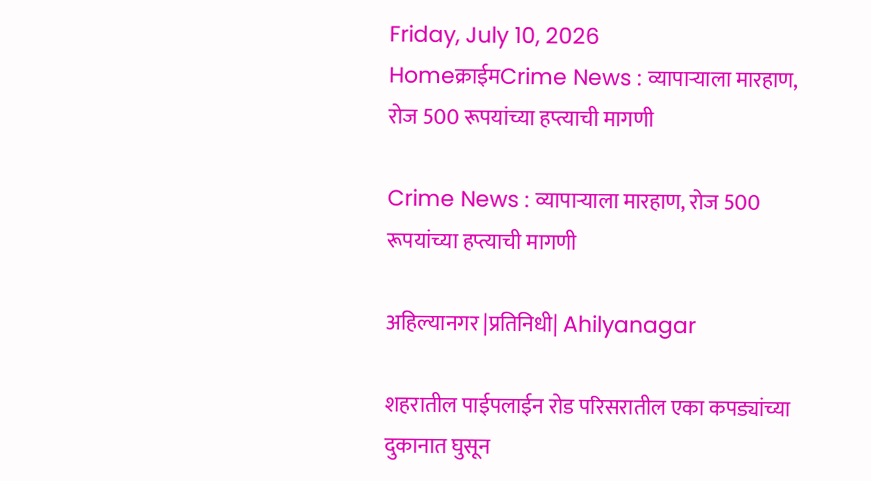Friday, July 10, 2026
Homeक्राईमCrime News : व्यापार्‍याला मारहाण, रोज 500 रूपयांच्या हप्त्याची मागणी

Crime News : व्यापार्‍याला मारहाण, रोज 500 रूपयांच्या हप्त्याची मागणी

अहिल्यानगर |प्रतिनिधी| Ahilyanagar

शहरातील पाईपलाईन रोड परिसरातील एका कपड्यांच्या दुकानात घुसून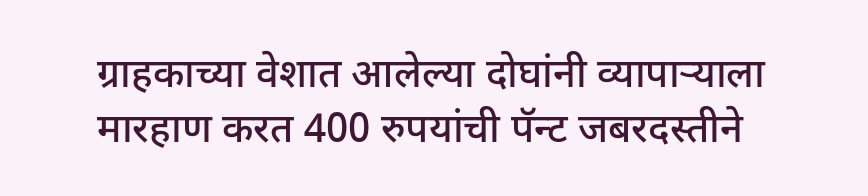ग्राहकाच्या वेशात आलेल्या दोघांनी व्यापार्‍याला मारहाण करत 400 रुपयांची पॅन्ट जबरदस्तीने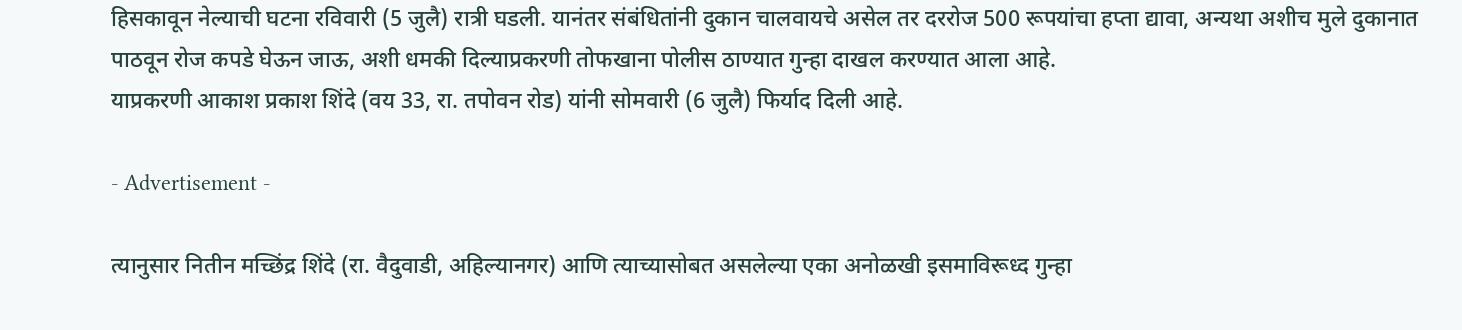हिसकावून नेल्याची घटना रविवारी (5 जुलै) रात्री घडली. यानंतर संबंधितांनी दुकान चालवायचे असेल तर दररोज 500 रूपयांचा हप्ता द्यावा, अन्यथा अशीच मुले दुकानात पाठवून रोज कपडे घेऊन जाऊ, अशी धमकी दिल्याप्रकरणी तोफखाना पोलीस ठाण्यात गुन्हा दाखल करण्यात आला आहे.
याप्रकरणी आकाश प्रकाश शिंदे (वय 33, रा. तपोवन रोड) यांनी सोमवारी (6 जुलै) फिर्याद दिली आहे.

- Advertisement -

त्यानुसार नितीन मच्छिंद्र शिंदे (रा. वैदुवाडी, अहिल्यानगर) आणि त्याच्यासोबत असलेल्या एका अनोळखी इसमाविरूध्द गुन्हा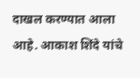दाखल करण्यात आला आहे. आकाश शिंदे यांचे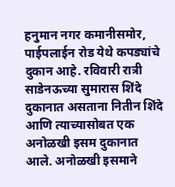हनुमान नगर कमानीसमोर, पाईपलाईन रोड येथे कपड्यांचे दुकान आहे. रविवारी रात्री साडेनऊच्या सुमारास शिंदे दुकानात असताना नितीन शिंदे आणि त्याच्यासोबत एक अनोळखी इसम दुकानात आले. अनोळखी इसमाने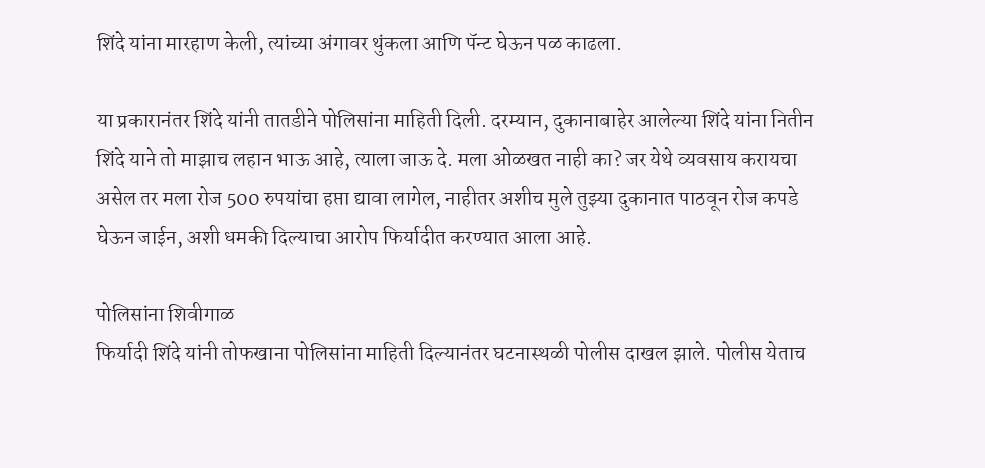शिंदे यांना मारहाण केली, त्यांच्या अंगावर थुंकला आणि पॅन्ट घेऊन पळ काढला.

या प्रकारानंतर शिंदे यांनी तातडीने पोलिसांना माहिती दिली. दरम्यान, दुकानाबाहेर आलेल्या शिंदे यांना नितीन शिंदे याने तो माझाच लहान भाऊ आहे, त्याला जाऊ दे. मला ओळखत नाही का? जर येथे व्यवसाय करायचा असेल तर मला रोज 500 रुपयांचा हप्ता द्यावा लागेल, नाहीतर अशीच मुले तुझ्या दुकानात पाठवून रोज कपडे घेऊन जाईन, अशी धमकी दिल्याचा आरोप फिर्यादीत करण्यात आला आहे.

पोलिसांना शिवीगाळ
फिर्यादी शिंदे यांनी तोफखाना पोलिसांना माहिती दिल्यानंतर घटनास्थळी पोलीस दाखल झाले. पोलीस येताच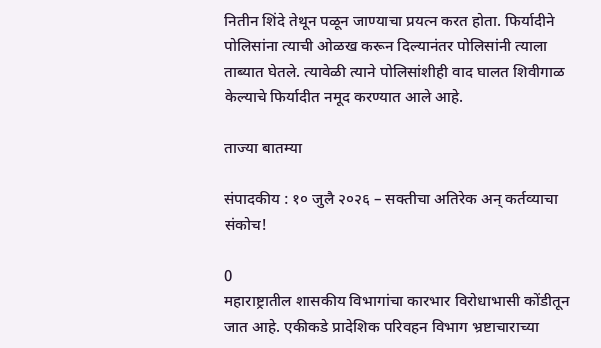नितीन शिंदे तेथून पळून जाण्याचा प्रयत्न करत होता. फिर्यादीने पोलिसांना त्याची ओळख करून दिल्यानंतर पोलिसांनी त्याला ताब्यात घेतले. त्यावेळी त्याने पोलिसांशीही वाद घालत शिवीगाळ केल्याचे फिर्यादीत नमूद करण्यात आले आहे.

ताज्या बातम्या

संपादकीय : १० जुलै २०२६ – सक्तीचा अतिरेक अन् कर्तव्याचा संकोच!

0
महाराष्ट्रातील शासकीय विभागांचा कारभार विरोधाभासी कोंडीतून जात आहे. एकीकडे प्रादेशिक परिवहन विभाग भ्रष्टाचाराच्या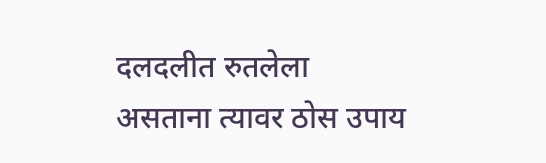दलदलीत रुतलेला असताना त्यावर ठोस उपाय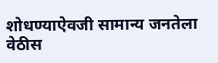शोधण्याऐवजी सामान्य जनतेला वेठीस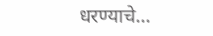धरण्याचे...